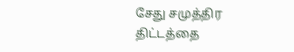சேது சமுத்திர திட்டத்தை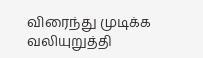விரைந்து முடிக்க வலியுறுத்தி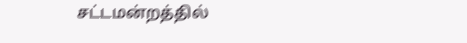சட்டமன்றத்தில்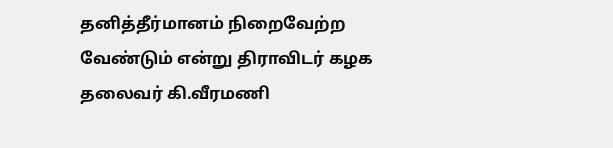தனித்தீர்மானம் நிறைவேற்ற வேண்டும் என்று திராவிடர் கழக தலைவர் கி.வீரமணி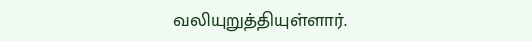வலியுறுத்தியுள்ளார்.